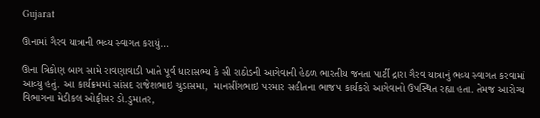Gujarat

ઊનામાં ગૈરવ યાત્રાની ભવ્ય સ્વાગત કરાયું…

ઊના ત્રિકોણ બાગ સામે રાવણાવાડી ખાતે પૂર્વ ધારાસભ્ય કે સી રાઠોડની આગેવાની હેઠળ ભારતીય જનતા પાર્ટી દ્રારા ગૈરવ યાત્રાનું ભવ્ય સ્વાગત કરવામાં આવ્યુ હતું. આ કાર્યક્રમમાં સાંસદ રાજેશભાઇ ચુડાસમા,  માનસીંગભાઇ પરમાર સહીતના ભાજપ કાર્યકરો આગેવાનો ઉપસ્થિત રહ્યા હતા. તેમજ આરોગ્ય વિભાગના મેડીકલ ઓફીસર ડો.ડુમાતર,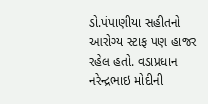ડો.પંપાણીયા સહીતનો આરોગ્ય સ્ટાફ પણ હાજર રહેલ હતો. વડાપ્રધાન નરેન્દ્રભાઇ મોદીની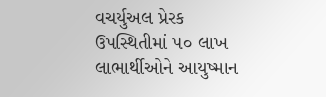વચર્યુઅલ પ્રેરક ઉપસ્થિતીમાં ૫૦ લાખ લાભાર્થીઓને આયુષ્માન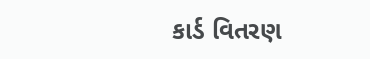કાર્ડ વિતરણ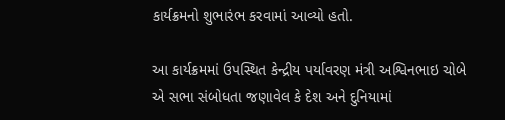કાર્યક્રમનો શુભારંભ કરવામાં આવ્યો હતો.

આ કાર્યક્રમમાં ઉપસ્થિત કેન્દ્રીય પર્યાવરણ મંત્રી અશ્વિનભાઇ ચોબે એ સભા સંબોધતા જણાવેલ કે દેશ અને દુનિયામાં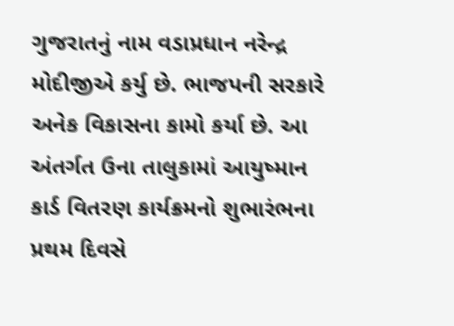ગુજરાતનું નામ વડાપ્રધાન નરેન્દ્ર મોદીજીએ કર્યુ છે. ભાજપની સરકારે અનેક વિકાસના કામો કર્યા છે. આ અંતર્ગત ઉના તાલુકામાં આયુષ્માન કાર્ડ વિતરણ કાર્યક્રમનો શુભારંભના પ્રથમ દિવસે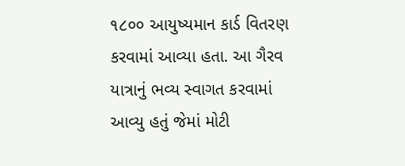૧૮૦૦ આયુષ્યમાન કાર્ડ વિતરણ કરવામાં આવ્યા હતા. આ ગૈરવ યાત્રાનું ભવ્ય સ્વાગત કરવામાં આવ્યુ હતું જેમાં મોટી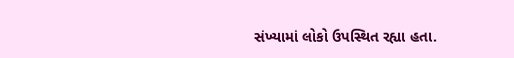સંખ્યામાં લોકો ઉપસ્થિત રહ્યા હતા.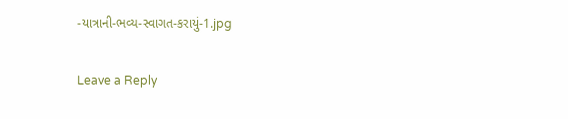-યાત્રાની-ભવ્ય-સ્વાગત-કરાયું-1.jpg

Leave a Reply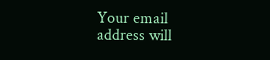Your email address will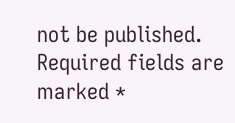not be published. Required fields are marked *